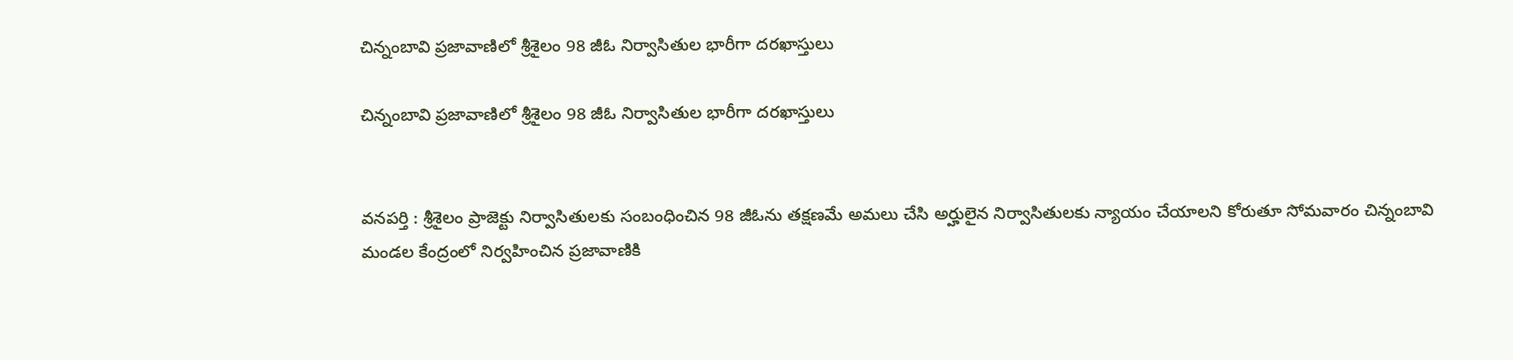చిన్నంబావి ప్రజావాణిలో శ్రీశైలం 98 జీఓ నిర్వాసితుల భారీగా దరఖాస్తులు

చిన్నంబావి ప్రజావాణిలో శ్రీశైలం 98 జీఓ నిర్వాసితుల భారీగా దరఖాస్తులు


వనపర్తి : శ్రీశైలం ప్రాజెక్టు నిర్వాసితులకు సంబంధించిన 98 జీఓను తక్షణమే అమలు చేసి అర్హులైన నిర్వాసితులకు న్యాయం చేయాలని కోరుతూ సోమవారం చిన్నంబావి మండల కేంద్రంలో నిర్వహించిన ప్రజావాణికి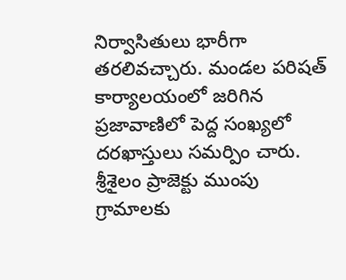నిర్వాసితులు భారీగా తరలివచ్చారు. మండల పరిషత్ కార్యాలయంలో జరిగిన ప్రజావాణిలో పెద్ద సంఖ్యలో దరఖాస్తులు సమర్పిం చారు. శ్రీశైలం ప్రాజెక్టు ముంపు గ్రామాలకు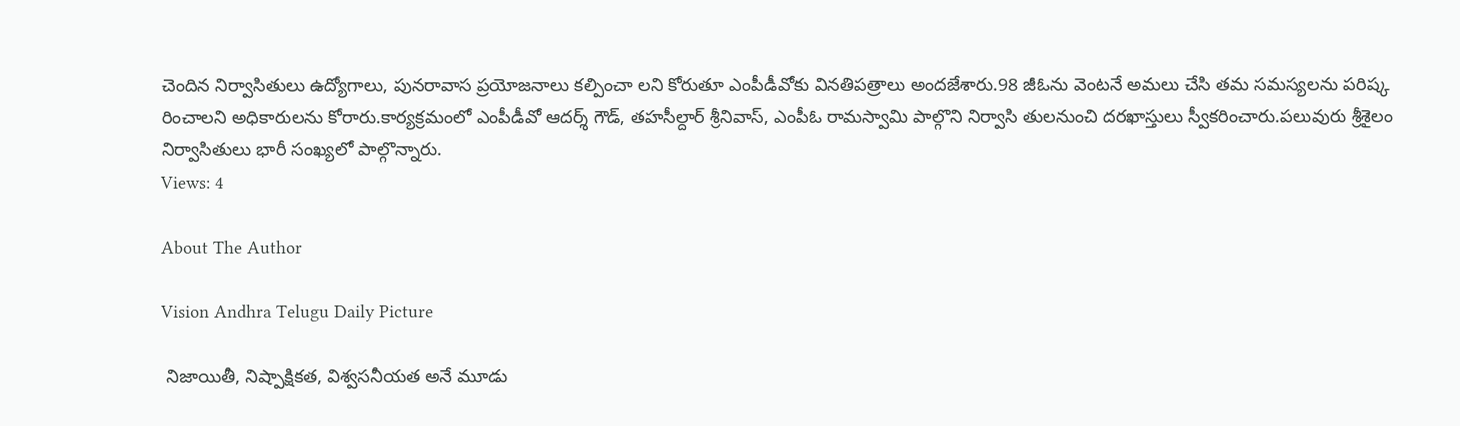చెందిన నిర్వాసితులు ఉద్యోగాలు, పునరావాస ప్రయోజనాలు కల్పించా లని కోరుతూ ఎంపీడీవోకు వినతిపత్రాలు అందజేశారు.98 జీఓను వెంటనే అమలు చేసి తమ సమస్యలను పరిష్క రించాలని అధికారులను కోరారు.కార్యక్రమంలో ఎంపీడీవో ఆదర్శ్ గౌడ్, తహసీల్దార్ శ్రీనివాస్, ఎంపీఓ రామస్వామి పాల్గొని నిర్వాసి తులనుంచి దరఖాస్తులు స్వీకరించారు.పలువురు శ్రీశైలం నిర్వాసితులు భారీ సంఖ్యలో పాల్గొన్నారు.
Views: 4

About The Author

Vision Andhra Telugu Daily Picture

 నిజాయితీ, నిష్పాక్షికత, విశ్వసనీయత అనే మూడు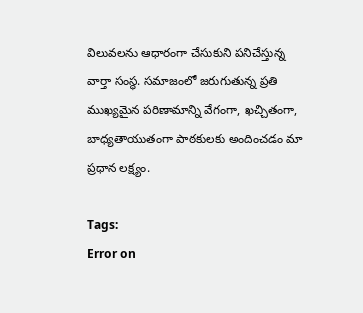విలువలను ఆధారంగా చేసుకుని పనిచేస్తున్న  వార్తా సంస్థ. సమాజంలో జరుగుతున్న ప్రతి ముఖ్యమైన పరిణామాన్ని వేగంగా, ఖచ్చితంగా, బాధ్యతాయుతంగా పాఠకులకు అందించడం మా ప్రధాన లక్ష్యం.

Tags:
Error on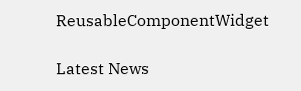ReusableComponentWidget

Latest News